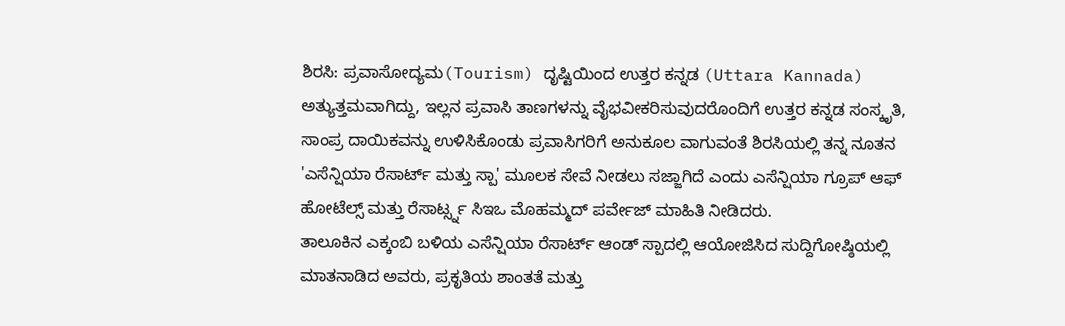ಶಿರಸಿ: ಪ್ರವಾಸೋದ್ಯಮ(Tourism) ದೃಷ್ಟಿಯಿಂದ ಉತ್ತರ ಕನ್ನಡ (Uttara Kannada) ಅತ್ಯುತ್ತಮವಾಗಿದ್ದು, ಇಲ್ಲನ ಪ್ರವಾಸಿ ತಾಣಗಳನ್ನು ವೈಭವೀಕರಿಸುವುದರೊಂದಿಗೆ ಉತ್ತರ ಕನ್ನಡ ಸಂಸ್ಕೃತಿ, ಸಾಂಪ್ರ ದಾಯಿಕವನ್ನು ಉಳಿಸಿಕೊಂಡು ಪ್ರವಾಸಿಗರಿಗೆ ಅನುಕೂಲ ವಾಗುವಂತೆ ಶಿರಸಿಯಲ್ಲಿ ತನ್ನ ನೂತನ 'ಎಸೆನ್ಷಿಯಾ ರೆಸಾರ್ಟ್ ಮತ್ತು ಸ್ಪಾ' ಮೂಲಕ ಸೇವೆ ನೀಡಲು ಸಜ್ಜಾಗಿದೆ ಎಂದು ಎಸೆನ್ಷಿಯಾ ಗ್ರೂಪ್ ಆಫ್ ಹೋಟೆಲ್ಸ್ ಮತ್ತು ರೆಸಾರ್ಟ್ಸ್ನ ಸಿಇಒ ಮೊಹಮ್ಮದ್ ಪರ್ವೇಜ್ ಮಾಹಿತಿ ನೀಡಿದರು.
ತಾಲೂಕಿನ ಎಕ್ಕಂಬಿ ಬಳಿಯ ಎಸೆನ್ಷಿಯಾ ರೆಸಾರ್ಟ್ ಆಂಡ್ ಸ್ಪಾದಲ್ಲಿ ಆಯೋಜಿಸಿದ ಸುದ್ದಿಗೋಷ್ಠಿಯಲ್ಲಿ ಮಾತನಾಡಿದ ಅವರು, ಪ್ರಕೃತಿಯ ಶಾಂತತೆ ಮತ್ತು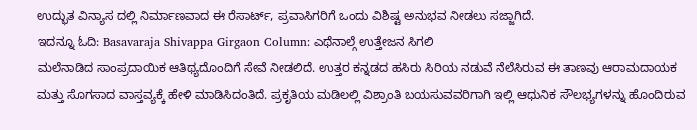ಉದ್ಭುತ ವಿನ್ಯಾಸ ದಲ್ಲಿ ನಿರ್ಮಾಣವಾದ ಈ ರೆಸಾರ್ಟ್, ಪ್ರವಾಸಿಗರಿಗೆ ಒಂದು ವಿಶಿಷ್ಟ ಅನುಭವ ನೀಡಲು ಸಜ್ಜಾಗಿದೆ.
ಇದನ್ನೂ ಓದಿ: Basavaraja Shivappa Girgaon Column: ಎಥೆನಾಲ್ಗೆ ಉತ್ತೇಜನ ಸಿಗಲಿ
ಮಲೆನಾಡಿದ ಸಾಂಪ್ರದಾಯಿಕ ಆತಿಥ್ಯದೊಂದಿಗೆ ಸೇವೆ ನೀಡಲಿದೆ. ಉತ್ತರ ಕನ್ನಡದ ಹಸಿರು ಸಿರಿಯ ನಡುವೆ ನೆಲೆಸಿರುವ ಈ ತಾಣವು ಆರಾಮದಾಯಕ ಮತ್ತು ಸೊಗಸಾದ ವಾಸ್ತವ್ಯಕ್ಕೆ ಹೇಳಿ ಮಾಡಿಸಿದಂತಿದೆ. ಪ್ರಕೃತಿಯ ಮಡಿಲಲ್ಲಿ ವಿಶ್ರಾಂತಿ ಬಯಸುವವರಿಗಾಗಿ ಇಲ್ಲಿ ಆಧುನಿಕ ಸೌಲಭ್ಯಗಳನ್ನು ಹೊಂದಿರುವ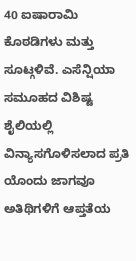40 ಐಷಾರಾಮಿ ಕೊಠಡಿಗಳು ಮತ್ತು ಸೂಟ್ಗಳಿವೆ. ಎಸೆನ್ಷಿಯಾ ಸಮೂಹದ ವಿಶಿಷ್ಟ ಶೈಲಿಯಲ್ಲಿ ವಿನ್ಯಾಸಗೊಳಿಸಲಾದ ಪ್ರತಿ ಯೊಂದು ಜಾಗವೂ ಅತಿಥಿಗಳಿಗೆ ಆಪ್ತತೆಯ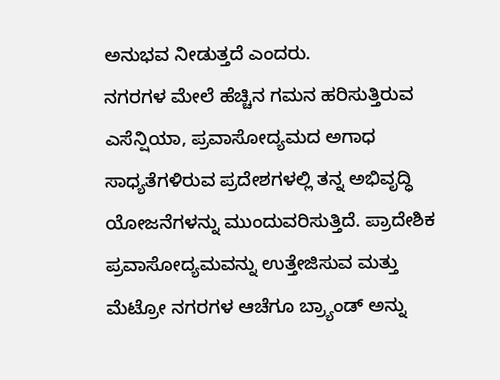ಅನುಭವ ನೀಡುತ್ತದೆ ಎಂದರು.
ನಗರಗಳ ಮೇಲೆ ಹೆಚ್ಚಿನ ಗಮನ ಹರಿಸುತ್ತಿರುವ ಎಸೆನ್ಷಿಯಾ, ಪ್ರವಾಸೋದ್ಯಮದ ಅಗಾಧ ಸಾಧ್ಯತೆಗಳಿರುವ ಪ್ರದೇಶಗಳಲ್ಲಿ ತನ್ನ ಅಭಿವೃದ್ಧಿ ಯೋಜನೆಗಳನ್ನು ಮುಂದುವರಿಸುತ್ತಿದೆ. ಪ್ರಾದೇಶಿಕ ಪ್ರವಾಸೋದ್ಯಮವನ್ನು ಉತ್ತೇಜಿಸುವ ಮತ್ತು ಮೆಟ್ರೋ ನಗರಗಳ ಆಚೆಗೂ ಬ್ರ್ಯಾಂಡ್ ಅನ್ನು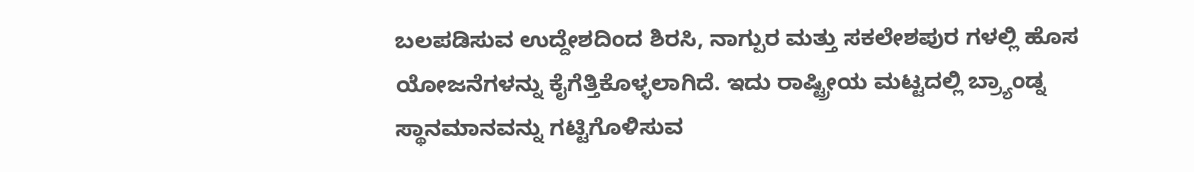ಬಲಪಡಿಸುವ ಉದ್ದೇಶದಿಂದ ಶಿರಸಿ, ನಾಗ್ಪುರ ಮತ್ತು ಸಕಲೇಶಪುರ ಗಳಲ್ಲಿ ಹೊಸ ಯೋಜನೆಗಳನ್ನು ಕೈಗೆತ್ತಿಕೊಳ್ಳಲಾಗಿದೆ. ಇದು ರಾಷ್ಟ್ರೀಯ ಮಟ್ಟದಲ್ಲಿ ಬ್ರ್ಯಾಂಡ್ನ ಸ್ಥಾನಮಾನವನ್ನು ಗಟ್ಟಿಗೊಳಿಸುವ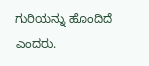ಗುರಿಯನ್ನು ಹೊಂದಿದೆ ಎಂದರು.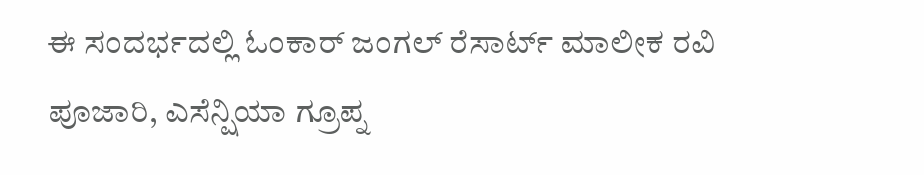ಈ ಸಂದರ್ಭದಲ್ಲಿ ಓಂಕಾರ್ ಜಂಗಲ್ ರೆಸಾರ್ಟ್ ಮಾಲೀಕ ರವಿ ಪೂಜಾರಿ, ಎಸೆನ್ಷಿಯಾ ಗ್ರೂಪ್ನ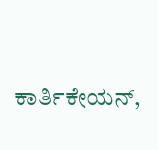ಕಾರ್ತಿಕೇಯನ್,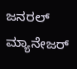ಜನರಲ್ ಮ್ಯಾನೇಜರ್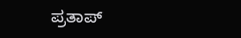ಪ್ರತಾಪ್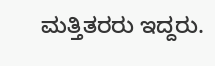ಮತ್ತಿತರರು ಇದ್ದರು.